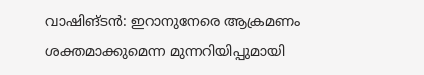വാഷിങ്ടൻ: ഇറാനുനേരെ ആക്രമണം ശക്തമാക്കുമെന്ന മുന്നറിയിപ്പുമായി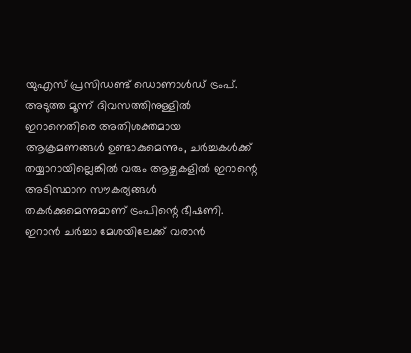യുഎസ് പ്രസിഡണ്ട് ഡൊണാൾഡ് ട്രംപ്. അടുത്ത മൂന്ന് ദിവസത്തിനുള്ളിൽ ഇറാനെതിരെ അതിശക്തമായ ആക്രമണങ്ങൾ ഉണ്ടാകുമെന്നും, ചർച്ചകൾക്ക് തയ്യാറായില്ലെങ്കിൽ വരും ആഴ്ചകളിൽ ഇറാന്റെ അടിസ്ഥാന സൗകര്യങ്ങൾ തകർക്കുമെന്നുമാണ് ട്രംപിന്റെ ഭീഷണി.
ഇറാൻ ചർച്ചാ മേശയിലേക്ക് വരാൻ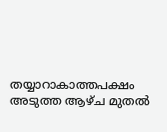തയ്യാറാകാത്തപക്ഷം അടുത്ത ആഴ്ച മുതൽ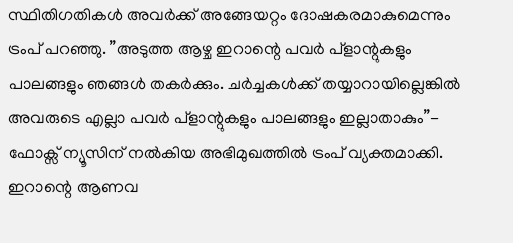സ്ഥിതിഗതികൾ അവർക്ക് അങ്ങേയറ്റം ദോഷകരമാകുമെന്നും ട്രംപ് പറഞ്ഞു. ”അടുത്ത ആഴ്ച ഇറാന്റെ പവർ പ്ളാന്റുകളും പാലങ്ങളും ഞങ്ങൾ തകർക്കും. ചർച്ചകൾക്ക് തയ്യാറായില്ലെങ്കിൽ അവരുടെ എല്ലാ പവർ പ്ളാന്റുകളും പാലങ്ങളും ഇല്ലാതാകും”- ഫോക്സ് ന്യൂസിന് നൽകിയ അഭിമുഖത്തിൽ ട്രംപ് വ്യക്തമാക്കി.
ഇറാന്റെ ആണവ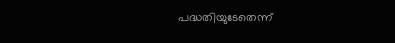പദ്ധതിയുടേതെന്ന്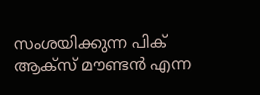സംശയിക്കുന്ന പിക് ആക്സ് മൗണ്ടൻ എന്ന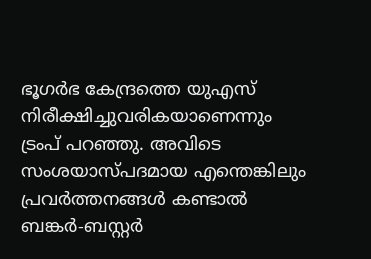ഭൂഗർഭ കേന്ദ്രത്തെ യുഎസ് നിരീക്ഷിച്ചുവരികയാണെന്നും ട്രംപ് പറഞ്ഞു. അവിടെ സംശയാസ്പദമായ എന്തെങ്കിലും പ്രവർത്തനങ്ങൾ കണ്ടാൽ ബങ്കർ-ബസ്റ്റർ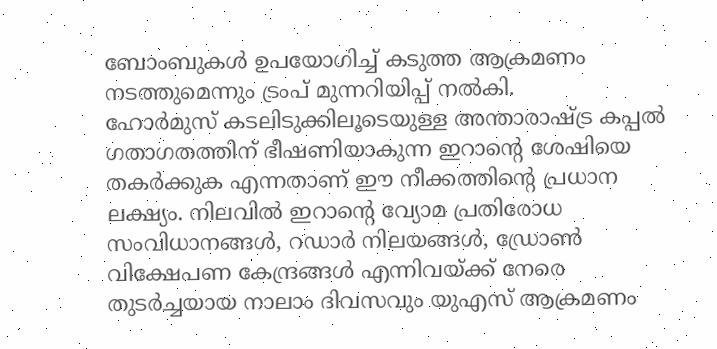ബോംബുകൾ ഉപയോഗിച്ച് കടുത്ത ആക്രമണം നടത്തുമെന്നും ട്രംപ് മുന്നറിയിപ്പ് നൽകി.
ഹോർമുസ് കടലിടുക്കിലൂടെയുള്ള അന്താരാഷ്ട്ര കപ്പൽ ഗതാഗതത്തിന് ഭീഷണിയാകുന്ന ഇറാന്റെ ശേഷിയെ തകർക്കുക എന്നതാണ് ഈ നീക്കത്തിന്റെ പ്രധാന ലക്ഷ്യം. നിലവിൽ ഇറാന്റെ വ്യോമ പ്രതിരോധ സംവിധാനങ്ങൾ, റഡാർ നിലയങ്ങൾ, ഡ്രോൺ വിക്ഷേപണ കേന്ദ്രങ്ങൾ എന്നിവയ്ക്ക് നേരെ തുടർച്ചയായ നാലാം ദിവസവും യുഎസ് ആക്രമണം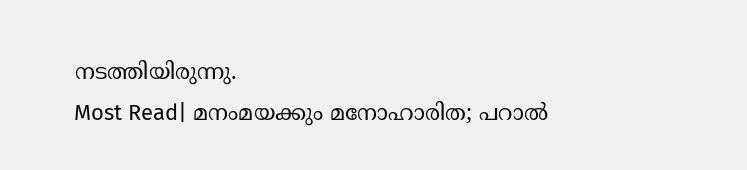നടത്തിയിരുന്നു.
Most Read| മനംമയക്കും മനോഹാരിത; പറാൽ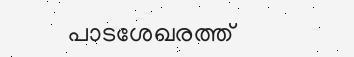പാടശേഖരത്ത്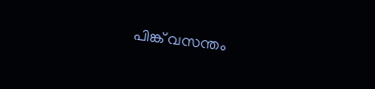പിങ്ക് വസന്തം